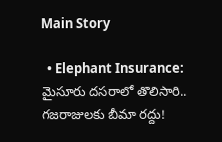Main Story

  • Elephant Insurance: మైసూరు దసరాలో తొలిసారి.. గజరాజులకు బీమా రద్దు!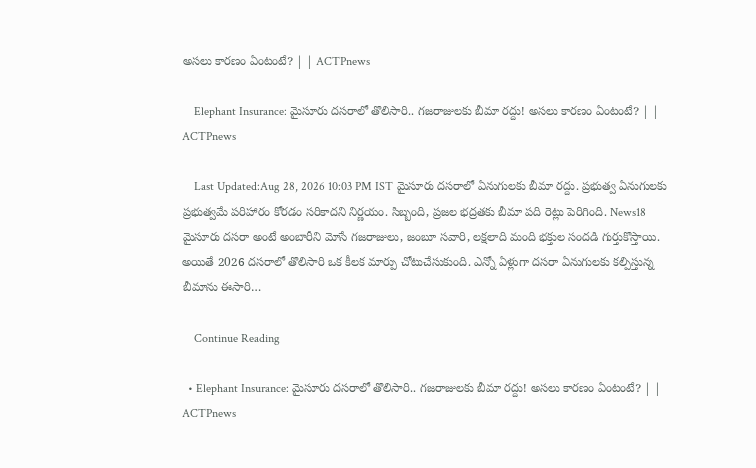అసలు కారణం ఏంటంటే? | | ACTPnews

    Elephant Insurance: మైసూరు దసరాలో తొలిసారి.. గజరాజులకు బీమా రద్దు! అసలు కారణం ఏంటంటే? | | ACTPnews

    Last Updated:Aug 28, 2026 10:03 PM IST మైసూరు దసరాలో ఏనుగులకు బీమా రద్దు. ప్రభుత్వ ఏనుగులకు ప్రభుత్వమే పరిహారం కోరడం సరికాదని నిర్ణయం. సిబ్బంది, ప్రజల భద్రతకు బీమా పది రెట్లు పెరిగింది. News18 మైసూరు దసరా అంటే అంబారీని మోసే గజరాజులు, జంబూ సవారి, లక్షలాది మంది భక్తుల సందడి గుర్తుకొస్తాయి. అయితే 2026 దసరాలో తొలిసారి ఒక కీలక మార్పు చోటుచేసుకుంది. ఎన్నో ఏళ్లుగా దసరా ఏనుగులకు కల్పిస్తున్న బీమాను ఈసారి…

    Continue Reading

  • Elephant Insurance: మైసూరు దసరాలో తొలిసారి.. గజరాజులకు బీమా రద్దు! అసలు కారణం ఏంటంటే? | | ACTPnews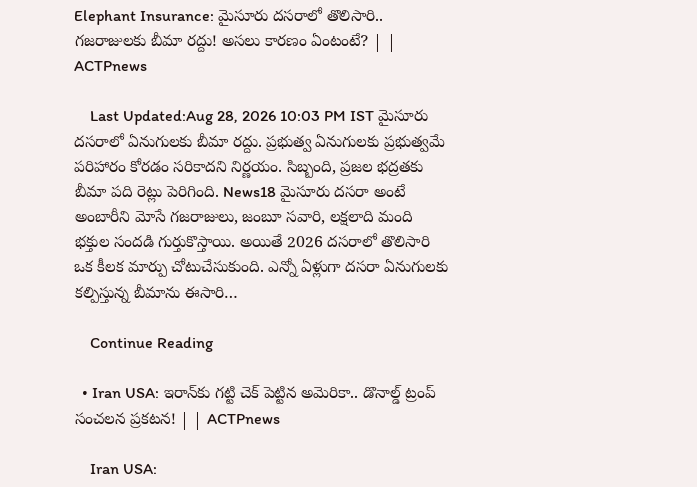Elephant Insurance: మైసూరు దసరాలో తొలిసారి.. గజరాజులకు బీమా రద్దు! అసలు కారణం ఏంటంటే? | | ACTPnews

    Last Updated:Aug 28, 2026 10:03 PM IST మైసూరు దసరాలో ఏనుగులకు బీమా రద్దు. ప్రభుత్వ ఏనుగులకు ప్రభుత్వమే పరిహారం కోరడం సరికాదని నిర్ణయం. సిబ్బంది, ప్రజల భద్రతకు బీమా పది రెట్లు పెరిగింది. News18 మైసూరు దసరా అంటే అంబారీని మోసే గజరాజులు, జంబూ సవారి, లక్షలాది మంది భక్తుల సందడి గుర్తుకొస్తాయి. అయితే 2026 దసరాలో తొలిసారి ఒక కీలక మార్పు చోటుచేసుకుంది. ఎన్నో ఏళ్లుగా దసరా ఏనుగులకు కల్పిస్తున్న బీమాను ఈసారి…

    Continue Reading

  • Iran USA: ఇరాన్‌కు గట్టి చెక్ పెట్టిన అమెరికా.. డొనాల్డ్ ట్రంప్ సంచలన ప్రకటన! | | ACTPnews

    Iran USA: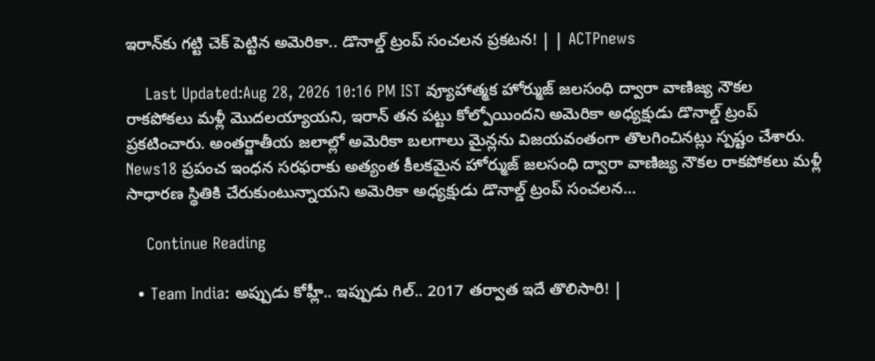ఇరాన్‌కు గట్టి చెక్ పెట్టిన అమెరికా.. డొనాల్డ్ ట్రంప్ సంచలన ప్రకటన! | | ACTPnews

    Last Updated:Aug 28, 2026 10:16 PM IST వ్యూహాత్మక హోర్ముజ్ జలసంధి ద్వారా వాణిజ్య నౌకల రాకపోకలు మళ్లీ మొదలయ్యాయని, ఇరాన్ తన పట్టు కోల్పోయిందని అమెరికా అధ్యక్షుడు డొనాల్డ్ ట్రంప్ ప్రకటించారు. అంతర్జాతీయ జలాల్లో అమెరికా బలగాలు మైన్లను విజయవంతంగా తొలగించినట్లు స్పష్టం చేశారు. News18 ప్రపంచ ఇంధన సరఫరాకు అత్యంత కీలకమైన హోర్ముజ్ జలసంధి ద్వారా వాణిజ్య నౌకల రాకపోకలు మళ్లీ సాధారణ స్థితికి చేరుకుంటున్నాయని అమెరికా అధ్యక్షుడు డొనాల్డ్ ట్రంప్ సంచలన…

    Continue Reading

  • Team India: అప్పుడు కోహ్లీ.. ఇప్పుడు గిల్.. 2017 తర్వాత ఇదే తొలిసారి! |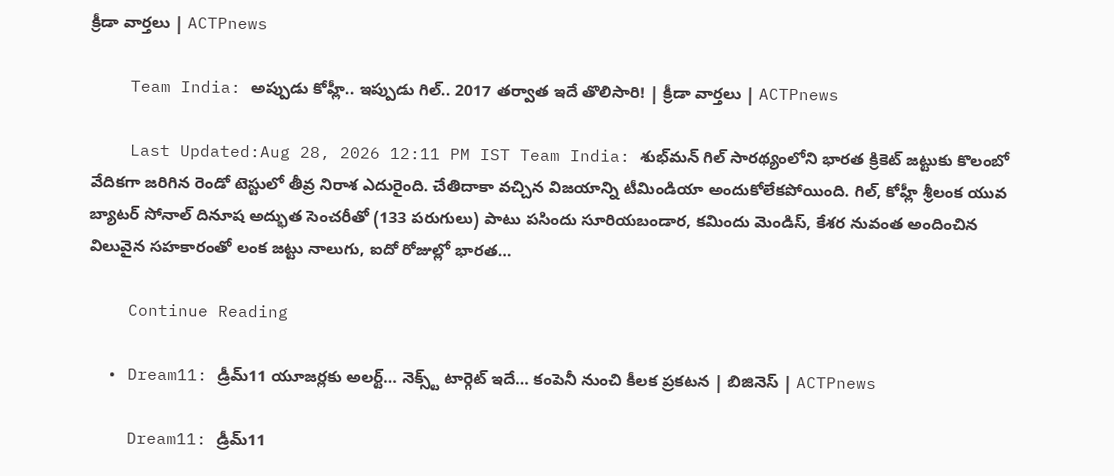క్రీడా వార్తలు | ACTPnews

    Team India: అప్పుడు కోహ్లీ.. ఇప్పుడు గిల్.. 2017 తర్వాత ఇదే తొలిసారి! | క్రీడా వార్తలు | ACTPnews

    Last Updated:Aug 28, 2026 12:11 PM IST Team India: శుభ్‌మన్ గిల్ సారథ్యంలోని భారత క్రికెట్ జట్టుకు కొలంబో వేదికగా జరిగిన రెండో టెస్టులో తీవ్ర నిరాశ ఎదురైంది. చేతిదాకా వచ్చిన విజయాన్ని టీమిండియా అందుకోలేకపోయింది. గిల్, కోహ్లీ శ్రీలంక యువ బ్యాటర్ సోనాల్ దినూష అద్భుత సెంచరీతో (133 పరుగులు) పాటు పసిందు సూరియబండార, కమిందు మెండిస్, కేశర నువంత అందించిన విలువైన సహకారంతో లంక జట్టు నాలుగు, ఐదో రోజుల్లో భారత…

    Continue Reading

  • Dream11: డ్రీమ్11 యూజర్లకు అలర్ట్… నెక్స్ట్ టార్గెట్ ఇదే… కంపెనీ నుంచి కీలక ప్రకటన | బిజినెస్ | ACTPnews

    Dream11: డ్రీమ్11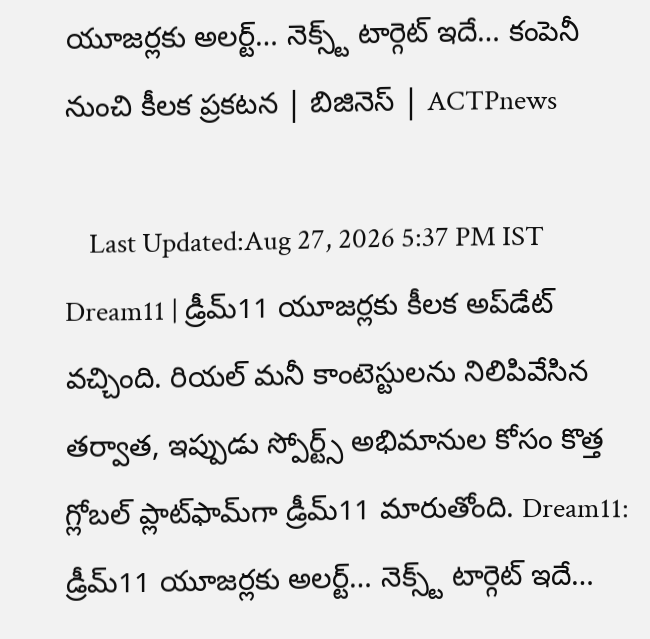యూజర్లకు అలర్ట్… నెక్స్ట్ టార్గెట్ ఇదే… కంపెనీ నుంచి కీలక ప్రకటన | బిజినెస్ | ACTPnews

    Last Updated:Aug 27, 2026 5:37 PM IST Dream11 | డ్రీమ్11 యూజర్లకు కీలక అప్‌డేట్ వచ్చింది. రియల్ మనీ కాంటెస్టులను నిలిపివేసిన తర్వాత, ఇప్పుడు స్పోర్ట్స్ అభిమానుల కోసం కొత్త గ్లోబల్ ప్లాట్‌ఫామ్‌గా డ్రీమ్11 మారుతోంది. Dream11: డ్రీమ్11 యూజర్లకు అలర్ట్… నెక్స్ట్ టార్గెట్ ఇదే…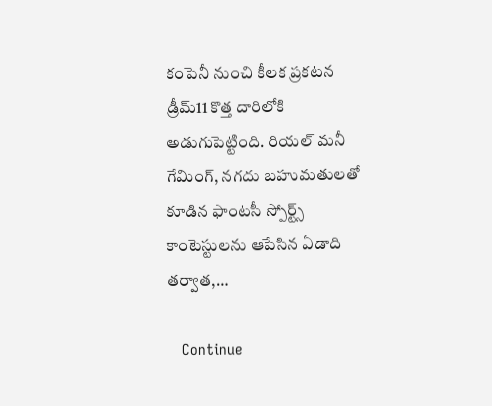కంపెనీ నుంచి కీలక ప్రకటన డ్రీమ్11 కొత్త దారిలోకి అడుగుపెట్టింది. రియల్ మనీ గేమింగ్, నగదు బహుమతులతో కూడిన ఫాంటసీ స్పోర్ట్స్ కాంటెస్టులను ఆపేసిన ఏడాది తర్వాత,…

    Continue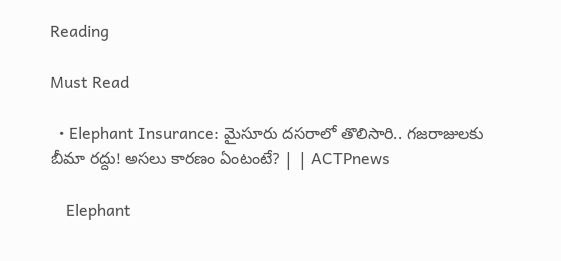Reading

Must Read

  • Elephant Insurance: మైసూరు దసరాలో తొలిసారి.. గజరాజులకు బీమా రద్దు! అసలు కారణం ఏంటంటే? | | ACTPnews

    Elephant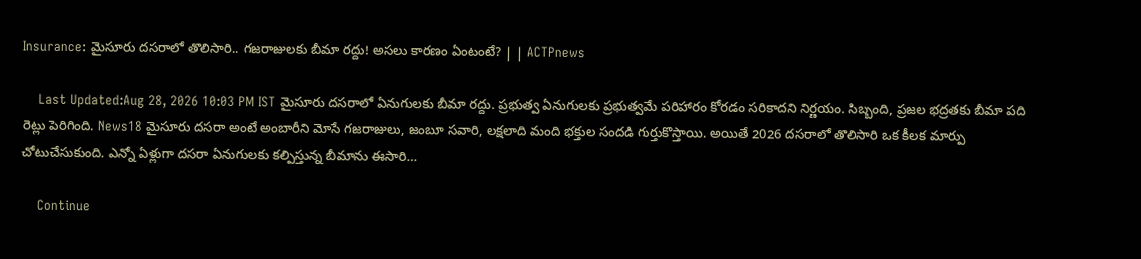Insurance: మైసూరు దసరాలో తొలిసారి.. గజరాజులకు బీమా రద్దు! అసలు కారణం ఏంటంటే? | | ACTPnews

    Last Updated:Aug 28, 2026 10:03 PM IST మైసూరు దసరాలో ఏనుగులకు బీమా రద్దు. ప్రభుత్వ ఏనుగులకు ప్రభుత్వమే పరిహారం కోరడం సరికాదని నిర్ణయం. సిబ్బంది, ప్రజల భద్రతకు బీమా పది రెట్లు పెరిగింది. News18 మైసూరు దసరా అంటే అంబారీని మోసే గజరాజులు, జంబూ సవారి, లక్షలాది మంది భక్తుల సందడి గుర్తుకొస్తాయి. అయితే 2026 దసరాలో తొలిసారి ఒక కీలక మార్పు చోటుచేసుకుంది. ఎన్నో ఏళ్లుగా దసరా ఏనుగులకు కల్పిస్తున్న బీమాను ఈసారి…

    Continue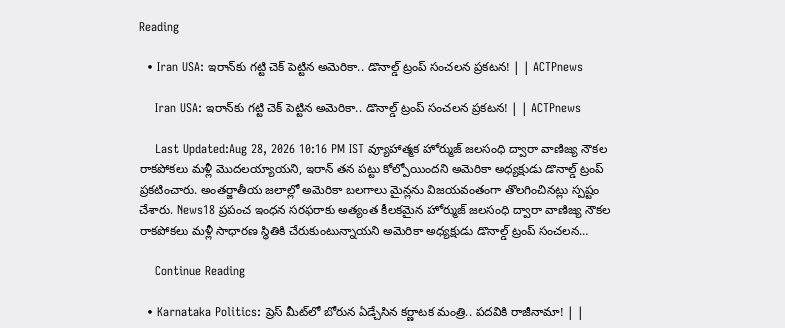Reading

  • Iran USA: ఇరాన్‌కు గట్టి చెక్ పెట్టిన అమెరికా.. డొనాల్డ్ ట్రంప్ సంచలన ప్రకటన! | | ACTPnews

    Iran USA: ఇరాన్‌కు గట్టి చెక్ పెట్టిన అమెరికా.. డొనాల్డ్ ట్రంప్ సంచలన ప్రకటన! | | ACTPnews

    Last Updated:Aug 28, 2026 10:16 PM IST వ్యూహాత్మక హోర్ముజ్ జలసంధి ద్వారా వాణిజ్య నౌకల రాకపోకలు మళ్లీ మొదలయ్యాయని, ఇరాన్ తన పట్టు కోల్పోయిందని అమెరికా అధ్యక్షుడు డొనాల్డ్ ట్రంప్ ప్రకటించారు. అంతర్జాతీయ జలాల్లో అమెరికా బలగాలు మైన్లను విజయవంతంగా తొలగించినట్లు స్పష్టం చేశారు. News18 ప్రపంచ ఇంధన సరఫరాకు అత్యంత కీలకమైన హోర్ముజ్ జలసంధి ద్వారా వాణిజ్య నౌకల రాకపోకలు మళ్లీ సాధారణ స్థితికి చేరుకుంటున్నాయని అమెరికా అధ్యక్షుడు డొనాల్డ్ ట్రంప్ సంచలన…

    Continue Reading

  • Karnataka Politics: ప్రెస్ మీట్‌లో బోరున ఏడ్చేసిన కర్ణాటక మంత్రి.. పదవికి రాజీనామా! | |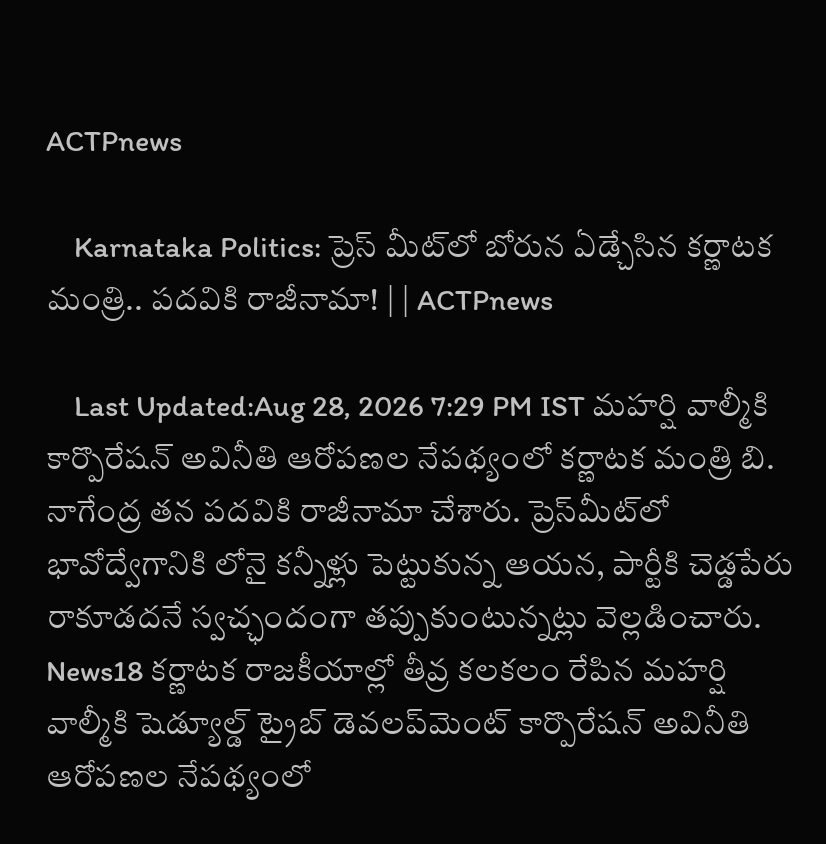ACTPnews

    Karnataka Politics: ప్రెస్ మీట్‌లో బోరున ఏడ్చేసిన కర్ణాటక మంత్రి.. పదవికి రాజీనామా! | | ACTPnews

    Last Updated:Aug 28, 2026 7:29 PM IST మహర్షి వాల్మీకి కార్పొరేషన్ అవినీతి ఆరోపణల నేపథ్యంలో కర్ణాటక మంత్రి బి. నాగేంద్ర తన పదవికి రాజీనామా చేశారు. ప్రెస్‌మీట్‌లో భావోద్వేగానికి లోనై కన్నీళ్లు పెట్టుకున్న ఆయన, పార్టీకి చెడ్డపేరు రాకూడదనే స్వచ్ఛందంగా తప్పుకుంటున్నట్లు వెల్లడించారు. News18 కర్ణాటక రాజకీయాల్లో తీవ్ర కలకలం రేపిన మహర్షి వాల్మీకి షెడ్యూల్డ్ ట్రైబ్ డెవలప్‌మెంట్ కార్పొరేషన్ అవినీతి ఆరోపణల నేపథ్యంలో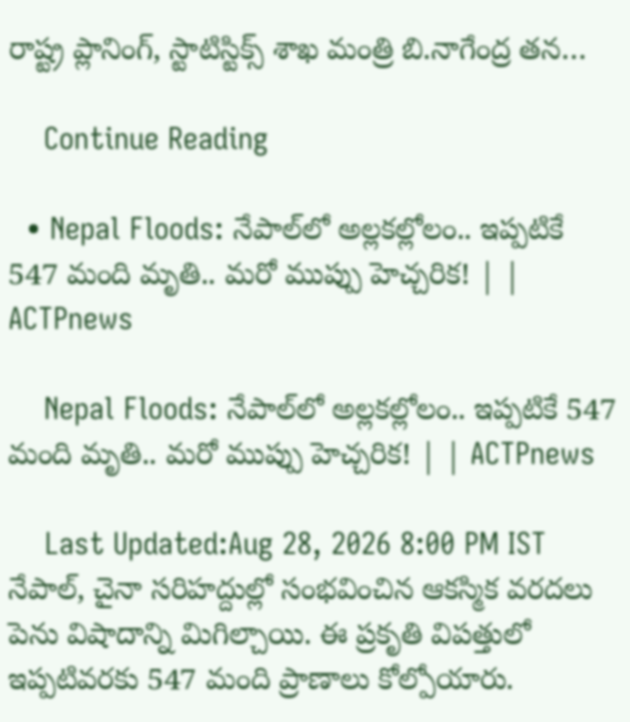రాష్ట్ర ప్లానింగ్, స్టాటిస్టిక్స్ శాఖ మంత్రి బి.నాగేంద్ర తన…

    Continue Reading

  • Nepal Floods: నేపాల్‌లో అల్లకల్లోలం.. ఇప్పటికే 547 మంది మృతి.. మరో ముప్పు హెచ్చరిక! | | ACTPnews

    Nepal Floods: నేపాల్‌లో అల్లకల్లోలం.. ఇప్పటికే 547 మంది మృతి.. మరో ముప్పు హెచ్చరిక! | | ACTPnews

    Last Updated:Aug 28, 2026 8:00 PM IST నేపాల్, చైనా సరిహద్దుల్లో సంభవించిన ఆకస్మిక వరదలు పెను విషాదాన్ని మిగిల్చాయి. ఈ ప్రకృతి విపత్తులో ఇప్పటివరకు 547 మంది ప్రాణాలు కోల్పోయారు.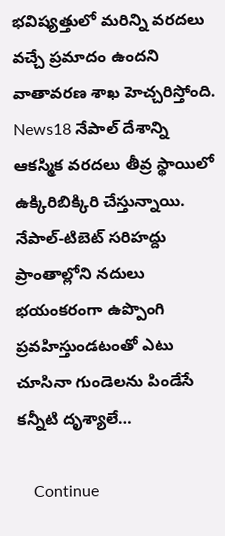భవిష్యత్తులో మరిన్ని వరదలు వచ్చే ప్రమాదం ఉందని వాతావరణ శాఖ హెచ్చరిస్తోంది. News18 నేపాల్ దేశాన్ని ఆకస్మిక వరదలు తీవ్ర స్థాయిలో ఉక్కిరిబిక్కిరి చేస్తున్నాయి. నేపాల్-టిబెట్ సరిహద్దు ప్రాంతాల్లోని నదులు భయంకరంగా ఉప్పొంగి ప్రవహిస్తుండటంతో ఎటు చూసినా గుండెలను పిండేసే కన్నీటి దృశ్యాలే…

    Continue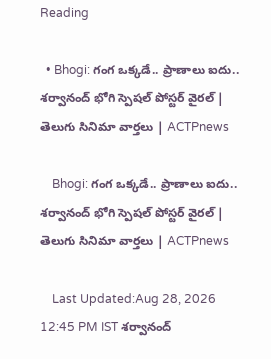Reading

  • Bhogi: గంగ ఒక్కడే.. ప్రాణాలు ఐదు.. శర్వానంద్ భోగి స్పెషల్ పోస్టర్ వైరల్ | తెలుగు సినిమా వార్తలు | ACTPnews

    Bhogi: గంగ ఒక్కడే.. ప్రాణాలు ఐదు.. శర్వానంద్ భోగి స్పెషల్ పోస్టర్ వైరల్ | తెలుగు సినిమా వార్తలు | ACTPnews

    Last Updated:Aug 28, 2026 12:45 PM IST శర్వానంద్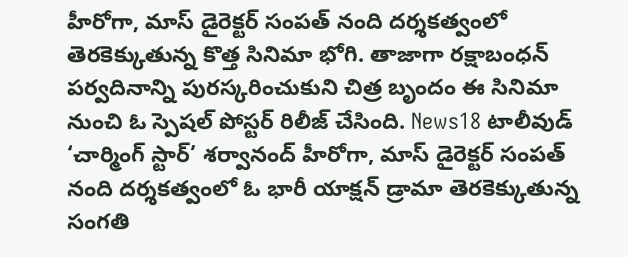హీరోగా, మాస్ డైరెక్టర్ సంపత్ నంది దర్శకత్వంలో తెరకెక్కుతున్న కొత్త సినిమా భోగి. తాజాగా రక్షాబంధన్ పర్వదినాన్ని పురస్కరించుకుని చిత్ర బృందం ఈ సినిమా నుంచి ఓ స్పెషల్ పోస్టర్‌ రిలీజ్ చేసింది. News18 టాలీవుడ్ ‘చార్మింగ్ స్టార్’ శర్వానంద్ హీరోగా, మాస్ డైరెక్టర్ సంపత్ నంది దర్శకత్వంలో ఓ భారీ యాక్షన్ డ్రామా తెరకెక్కుతున్న సంగతి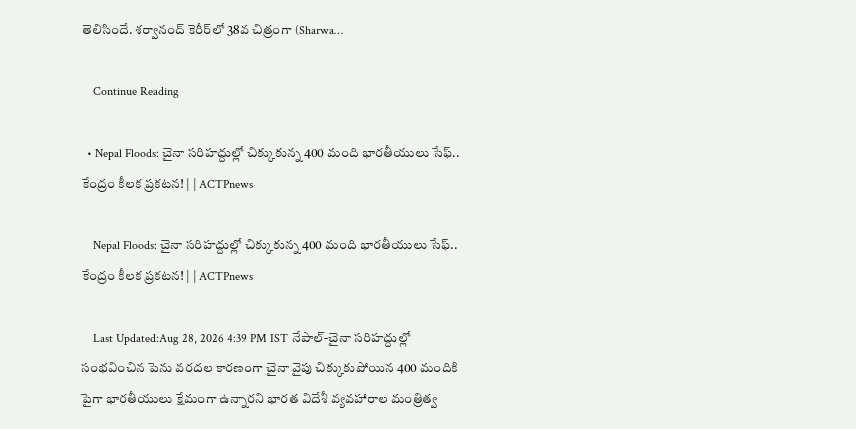తెలిసిందే. శర్వానంద్ కెరీర్‌లో 38వ చిత్రంగా (Sharwa…

    Continue Reading

  • Nepal Floods: చైనా సరిహద్దుల్లో చిక్కుకున్న 400 మంది భారతీయులు సేఫ్.. కేంద్రం కీలక ప్రకటన! | | ACTPnews

    Nepal Floods: చైనా సరిహద్దుల్లో చిక్కుకున్న 400 మంది భారతీయులు సేఫ్.. కేంద్రం కీలక ప్రకటన! | | ACTPnews

    Last Updated:Aug 28, 2026 4:39 PM IST నేపాల్-చైనా సరిహద్దుల్లో సంభవించిన పెను వరదల కారణంగా చైనా వైపు చిక్కుకుపోయిన 400 మందికి పైగా భారతీయులు క్షేమంగా ఉన్నారని భారత విదేశీ వ్యవహారాల మంత్రిత్వ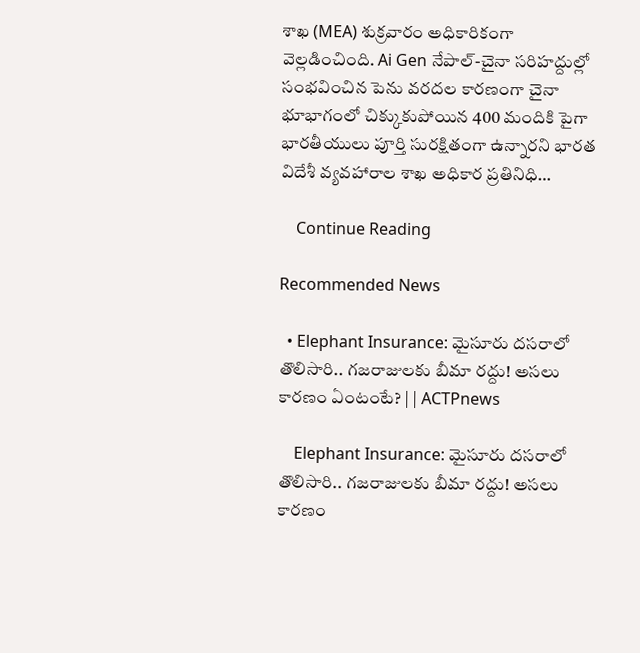శాఖ (MEA) శుక్రవారం అధికారికంగా వెల్లడించింది. Ai Gen నేపాల్-చైనా సరిహద్దుల్లో సంభవించిన పెను వరదల కారణంగా చైనా భూభాగంలో చిక్కుకుపోయిన 400 మందికి పైగా భారతీయులు పూర్తి సురక్షితంగా ఉన్నారని భారత విదేశీ వ్యవహారాల శాఖ అధికార ప్రతినిధి…

    Continue Reading

Recommended News

  • Elephant Insurance: మైసూరు దసరాలో తొలిసారి.. గజరాజులకు బీమా రద్దు! అసలు కారణం ఏంటంటే? | | ACTPnews

    Elephant Insurance: మైసూరు దసరాలో తొలిసారి.. గజరాజులకు బీమా రద్దు! అసలు కారణం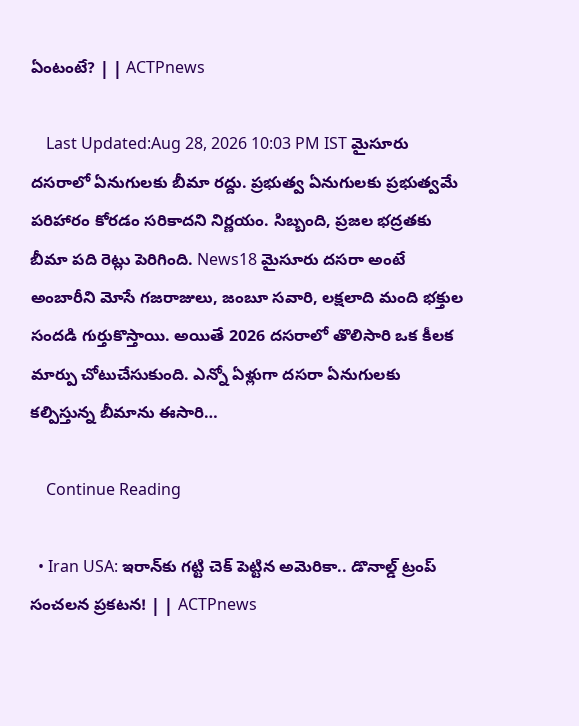ఏంటంటే? | | ACTPnews

    Last Updated:Aug 28, 2026 10:03 PM IST మైసూరు దసరాలో ఏనుగులకు బీమా రద్దు. ప్రభుత్వ ఏనుగులకు ప్రభుత్వమే పరిహారం కోరడం సరికాదని నిర్ణయం. సిబ్బంది, ప్రజల భద్రతకు బీమా పది రెట్లు పెరిగింది. News18 మైసూరు దసరా అంటే అంబారీని మోసే గజరాజులు, జంబూ సవారి, లక్షలాది మంది భక్తుల సందడి గుర్తుకొస్తాయి. అయితే 2026 దసరాలో తొలిసారి ఒక కీలక మార్పు చోటుచేసుకుంది. ఎన్నో ఏళ్లుగా దసరా ఏనుగులకు కల్పిస్తున్న బీమాను ఈసారి…

    Continue Reading

  • Iran USA: ఇరాన్‌కు గట్టి చెక్ పెట్టిన అమెరికా.. డొనాల్డ్ ట్రంప్ సంచలన ప్రకటన! | | ACTPnews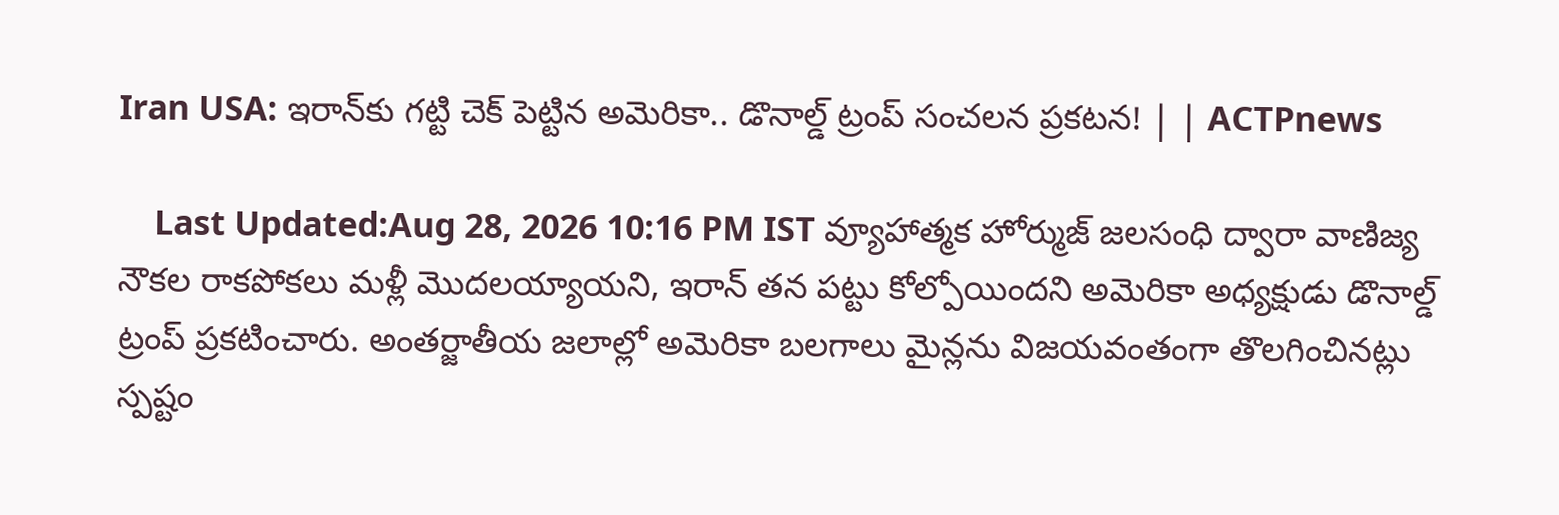Iran USA: ఇరాన్‌కు గట్టి చెక్ పెట్టిన అమెరికా.. డొనాల్డ్ ట్రంప్ సంచలన ప్రకటన! | | ACTPnews

    Last Updated:Aug 28, 2026 10:16 PM IST వ్యూహాత్మక హోర్ముజ్ జలసంధి ద్వారా వాణిజ్య నౌకల రాకపోకలు మళ్లీ మొదలయ్యాయని, ఇరాన్ తన పట్టు కోల్పోయిందని అమెరికా అధ్యక్షుడు డొనాల్డ్ ట్రంప్ ప్రకటించారు. అంతర్జాతీయ జలాల్లో అమెరికా బలగాలు మైన్లను విజయవంతంగా తొలగించినట్లు స్పష్టం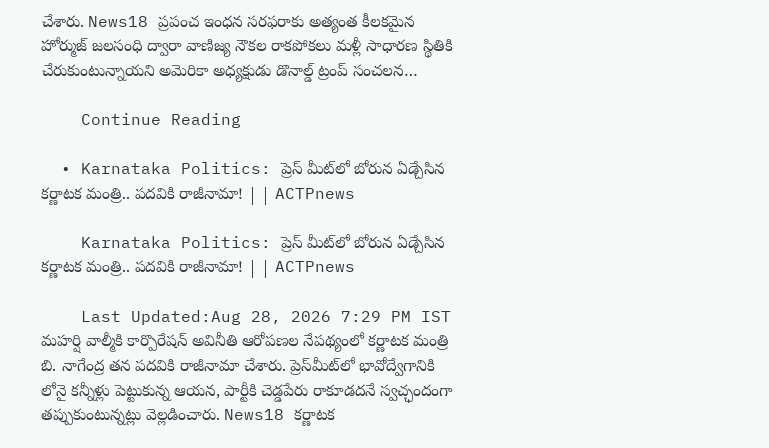చేశారు. News18 ప్రపంచ ఇంధన సరఫరాకు అత్యంత కీలకమైన హోర్ముజ్ జలసంధి ద్వారా వాణిజ్య నౌకల రాకపోకలు మళ్లీ సాధారణ స్థితికి చేరుకుంటున్నాయని అమెరికా అధ్యక్షుడు డొనాల్డ్ ట్రంప్ సంచలన…

    Continue Reading

  • Karnataka Politics: ప్రెస్ మీట్‌లో బోరున ఏడ్చేసిన కర్ణాటక మంత్రి.. పదవికి రాజీనామా! | | ACTPnews

    Karnataka Politics: ప్రెస్ మీట్‌లో బోరున ఏడ్చేసిన కర్ణాటక మంత్రి.. పదవికి రాజీనామా! | | ACTPnews

    Last Updated:Aug 28, 2026 7:29 PM IST మహర్షి వాల్మీకి కార్పొరేషన్ అవినీతి ఆరోపణల నేపథ్యంలో కర్ణాటక మంత్రి బి. నాగేంద్ర తన పదవికి రాజీనామా చేశారు. ప్రెస్‌మీట్‌లో భావోద్వేగానికి లోనై కన్నీళ్లు పెట్టుకున్న ఆయన, పార్టీకి చెడ్డపేరు రాకూడదనే స్వచ్ఛందంగా తప్పుకుంటున్నట్లు వెల్లడించారు. News18 కర్ణాటక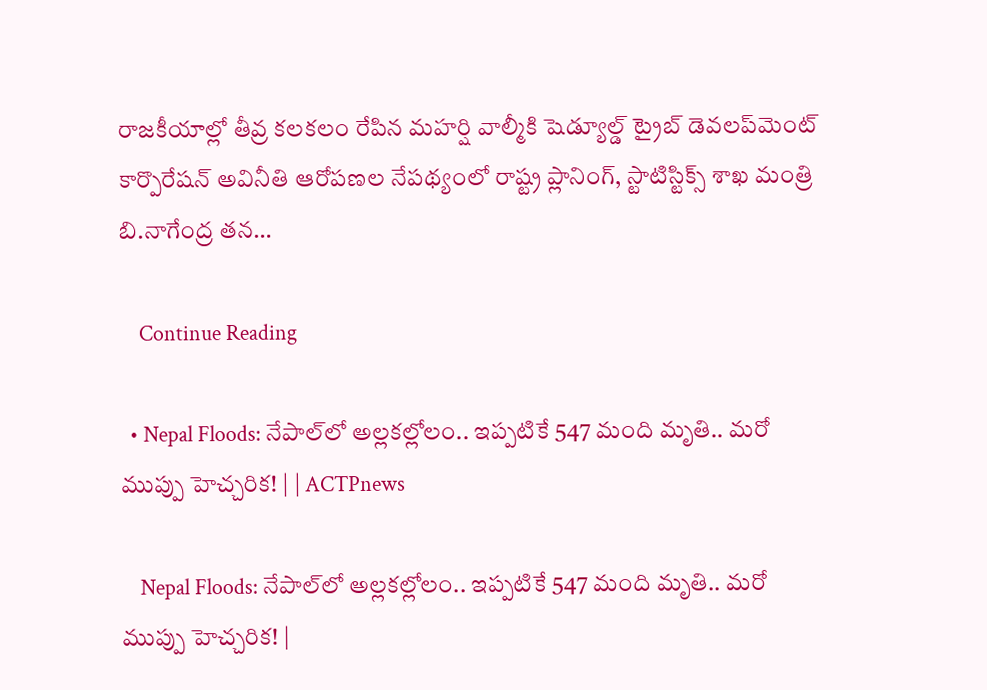రాజకీయాల్లో తీవ్ర కలకలం రేపిన మహర్షి వాల్మీకి షెడ్యూల్డ్ ట్రైబ్ డెవలప్‌మెంట్ కార్పొరేషన్ అవినీతి ఆరోపణల నేపథ్యంలో రాష్ట్ర ప్లానింగ్, స్టాటిస్టిక్స్ శాఖ మంత్రి బి.నాగేంద్ర తన…

    Continue Reading

  • Nepal Floods: నేపాల్‌లో అల్లకల్లోలం.. ఇప్పటికే 547 మంది మృతి.. మరో ముప్పు హెచ్చరిక! | | ACTPnews

    Nepal Floods: నేపాల్‌లో అల్లకల్లోలం.. ఇప్పటికే 547 మంది మృతి.. మరో ముప్పు హెచ్చరిక! |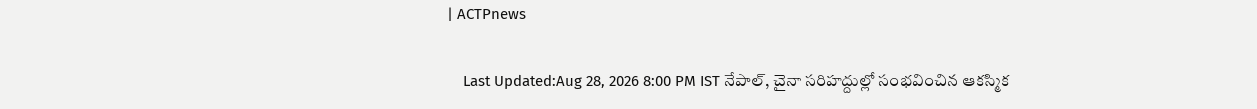| ACTPnews

    Last Updated:Aug 28, 2026 8:00 PM IST నేపాల్, చైనా సరిహద్దుల్లో సంభవించిన ఆకస్మిక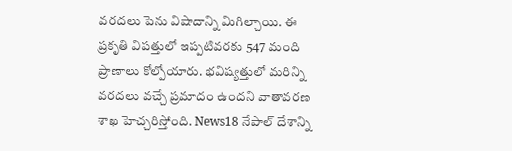వరదలు పెను విషాదాన్ని మిగిల్చాయి. ఈ ప్రకృతి విపత్తులో ఇప్పటివరకు 547 మంది ప్రాణాలు కోల్పోయారు. భవిష్యత్తులో మరిన్ని వరదలు వచ్చే ప్రమాదం ఉందని వాతావరణ శాఖ హెచ్చరిస్తోంది. News18 నేపాల్ దేశాన్ని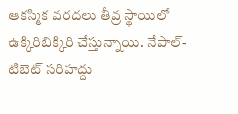ఆకస్మిక వరదలు తీవ్ర స్థాయిలో ఉక్కిరిబిక్కిరి చేస్తున్నాయి. నేపాల్-టిబెట్ సరిహద్దు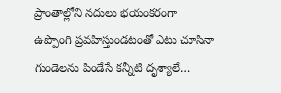ప్రాంతాల్లోని నదులు భయంకరంగా ఉప్పొంగి ప్రవహిస్తుండటంతో ఎటు చూసినా గుండెలను పిండేసే కన్నీటి దృశ్యాలే…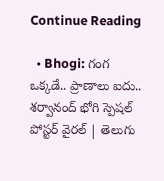Continue Reading

  • Bhogi: గంగ ఒక్కడే.. ప్రాణాలు ఐదు.. శర్వానంద్ భోగి స్పెషల్ పోస్టర్ వైరల్ | తెలుగు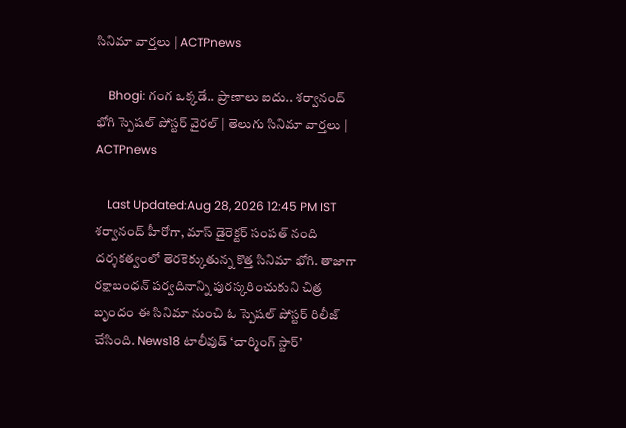సినిమా వార్తలు | ACTPnews

    Bhogi: గంగ ఒక్కడే.. ప్రాణాలు ఐదు.. శర్వానంద్ భోగి స్పెషల్ పోస్టర్ వైరల్ | తెలుగు సినిమా వార్తలు | ACTPnews

    Last Updated:Aug 28, 2026 12:45 PM IST శర్వానంద్ హీరోగా, మాస్ డైరెక్టర్ సంపత్ నంది దర్శకత్వంలో తెరకెక్కుతున్న కొత్త సినిమా భోగి. తాజాగా రక్షాబంధన్ పర్వదినాన్ని పురస్కరించుకుని చిత్ర బృందం ఈ సినిమా నుంచి ఓ స్పెషల్ పోస్టర్‌ రిలీజ్ చేసింది. News18 టాలీవుడ్ ‘చార్మింగ్ స్టార్’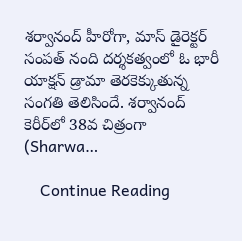శర్వానంద్ హీరోగా, మాస్ డైరెక్టర్ సంపత్ నంది దర్శకత్వంలో ఓ భారీ యాక్షన్ డ్రామా తెరకెక్కుతున్న సంగతి తెలిసిందే. శర్వానంద్ కెరీర్‌లో 38వ చిత్రంగా (Sharwa…

    Continue Reading